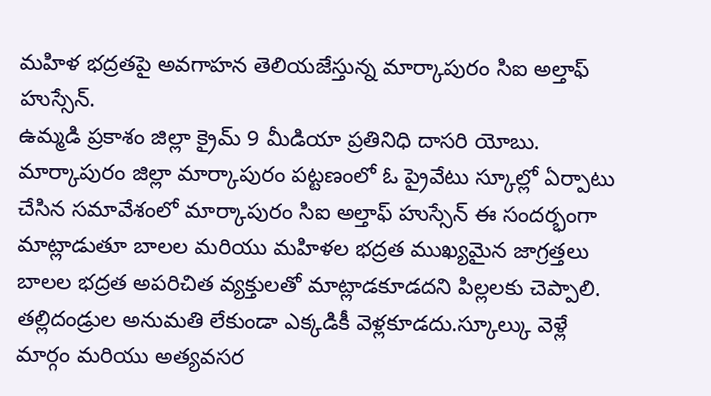మహిళ భద్రతపై అవగాహన తెలియజేస్తున్న మార్కాపురం సిఐ అల్తాఫ్ హుస్సేన్.
ఉమ్మడి ప్రకాశం జిల్లా క్రైమ్ 9 మీడియా ప్రతినిధి దాసరి యోబు.
మార్కాపురం జిల్లా మార్కాపురం పట్టణంలో ఓ ప్రైవేటు స్కూల్లో ఏర్పాటు చేసిన సమావేశంలో మార్కాపురం సిఐ అల్తాఫ్ హుస్సేన్ ఈ సందర్భంగా మాట్లాడుతూ బాలల మరియు మహిళల భద్రత ముఖ్యమైన జాగ్రత్తలు బాలల భద్రత అపరిచిత వ్యక్తులతో మాట్లాడకూడదని పిల్లలకు చెప్పాలి.
తల్లిదండ్రుల అనుమతి లేకుండా ఎక్కడికీ వెళ్లకూడదు.స్కూల్కు వెళ్లే మార్గం మరియు అత్యవసర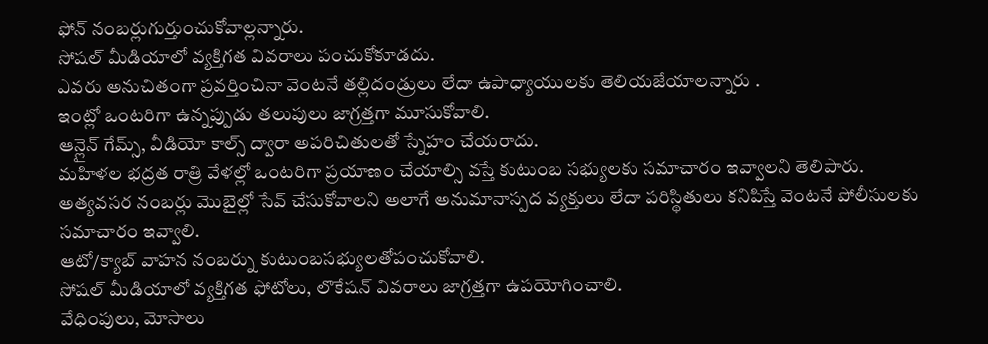ఫోన్ నంబర్లుగుర్తుంచుకోవాల్లన్నారు.
సోషల్ మీడియాలో వ్యక్తిగత వివరాలు పంచుకోకూడదు.
ఎవరు అనుచితంగా ప్రవర్తించినా వెంటనే తల్లిదండ్రులు లేదా ఉపాధ్యాయులకు తెలియజేయాలన్నారు .
ఇంట్లో ఒంటరిగా ఉన్నప్పుడు తలుపులు జాగ్రత్తగా మూసుకోవాలి.
ఆన్లైన్ గేమ్స్, వీడియో కాల్స్ ద్వారా అపరిచితులతో స్నేహం చేయరాదు.
మహిళల భద్రత రాత్రి వేళల్లో ఒంటరిగా ప్రయాణం చేయాల్సి వస్తే కుటుంబ సభ్యులకు సమాచారం ఇవ్వాలని తెలిపారు.
అత్యవసర నంబర్లు మొబైల్లో సేవ్ చేసుకోవాలని అలాగే అనుమానాస్పద వ్యక్తులు లేదా పరిస్థితులు కనిపిస్తే వెంటనే పోలీసులకు సమాచారం ఇవ్వాలి.
ఆటో/క్యాబ్ వాహన నంబర్ను కుటుంబసభ్యులతోపంచుకోవాలి.
సోషల్ మీడియాలో వ్యక్తిగత ఫోటోలు, లొకేషన్ వివరాలు జాగ్రత్తగా ఉపయోగించాలి.
వేధింపులు, మోసాలు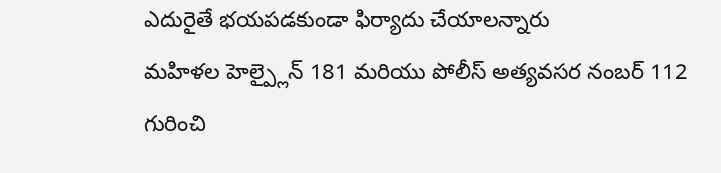ఎదురైతే భయపడకుండా ఫిర్యాదు చేయాలన్నారు
మహిళల హెల్ప్లైన్ 181 మరియు పోలీస్ అత్యవసర నంబర్ 112 గురించి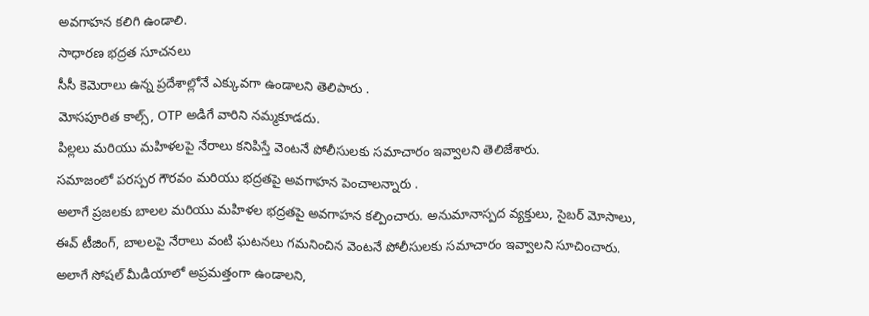అవగాహన కలిగి ఉండాలి.
సాధారణ భద్రత సూచనలు
సీసీ కెమెరాలు ఉన్న ప్రదేశాల్లోనే ఎక్కువగా ఉండాలని తెలిపారు .
మోసపూరిత కాల్స్, OTP అడిగే వారిని నమ్మకూడదు.
పిల్లలు మరియు మహిళలపై నేరాలు కనిపిస్తే వెంటనే పోలీసులకు సమాచారం ఇవ్వాలని తెలిజేశారు.
సమాజంలో పరస్పర గౌరవం మరియు భద్రతపై అవగాహన పెంచాలన్నారు .
అలాగే ప్రజలకు బాలల మరియు మహిళల భద్రతపై అవగాహన కల్పించారు. అనుమానాస్పద వ్యక్తులు, సైబర్ మోసాలు, ఈవ్ టీజింగ్, బాలలపై నేరాలు వంటి ఘటనలు గమనించిన వెంటనే పోలీసులకు సమాచారం ఇవ్వాలని సూచించారు.
అలాగే సోషల్ మీడియాలో అప్రమత్తంగా ఉండాలని,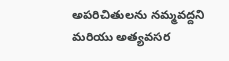అపరిచితులను నమ్మవద్దని మరియు అత్యవసర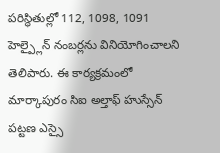పరిస్థితుల్లో 112, 1098, 1091 హెల్ప్లైన్ నంబర్లను వినియోగించాలని తెలిపారు. ఈ కార్యక్రమంలో మార్కాపురం సిఐ అల్తాఫ్ హుస్సేన్ పట్టణ ఎస్సై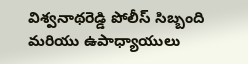విశ్వనాథరెడ్డి పోలీస్ సిబ్బంది మరియు ఉపాధ్యాయులు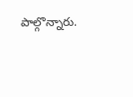పాల్గొన్నారు.